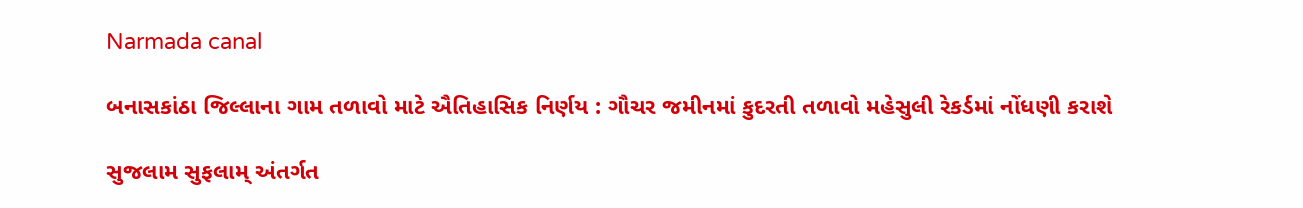Narmada canal

બનાસકાંઠા જિલ્લાના ગામ તળાવો માટે ઐતિહાસિક નિર્ણય : ગૌચર જમીનમાં કુદરતી તળાવો મહેસુલી રેકર્ડમાં નોંધણી કરાશે

સુજલામ સુફલામ્ અંતર્ગત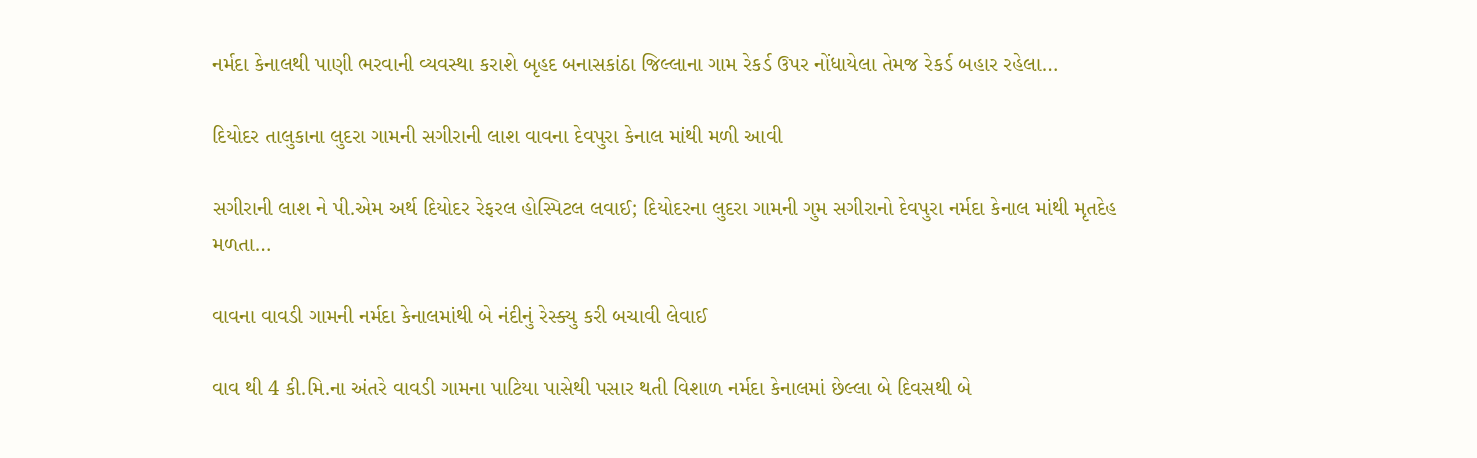નર્મદા કેનાલથી પાણી ભરવાની વ્યવસ્થા કરાશે બૃહદ બનાસકાંઠા જિલ્લાના ગામ રેકર્ડ ઉપર નોંધાયેલા તેમજ રેકર્ડ બહાર રહેલા…

દિયોદર તાલુકાના લુદરા ગામની સગીરાની લાશ વાવના દેવપુરા કેનાલ માંથી મળી આવી

સગીરાની લાશ ને પી.એમ અર્થ દિયોદર રેફરલ હોસ્પિટલ લવાઈ; દિયોદરના લુદરા ગામની ગુમ સગીરાનો દેવપુરા નર્મદા કેનાલ માંથી મૃતદેહ મળતા…

વાવના વાવડી ગામની નર્મદા કેનાલમાંથી બે નંદીનું રેસ્ક્યુ કરી બચાવી લેવાઈ

વાવ થી 4 કી.મિ.ના અંતરે વાવડી ગામના પાટિયા પાસેથી પસાર થતી વિશાળ નર્મદા કેનાલમાં છેલ્લા બે દિવસથી બે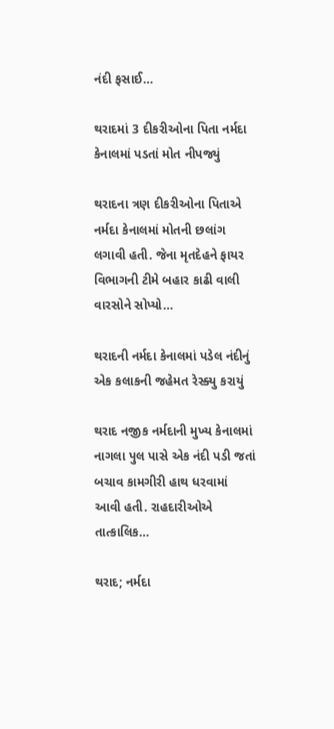નંદી ફસાઈ…

થરાદમાં 3 દીકરીઓના પિતા નર્મદા કેનાલમાં પડતાં મોત નીપજ્યું

થરાદના ત્રણ દીકરીઓના પિતાએ નર્મદા કેનાલમાં મોતની છલાંગ લગાવી હતી. જેના મૃતદેહને ફાયર વિભાગની ટીમે બહાર કાઢી વાલી વારસોને સોપ્યો…

થરાદની નર્મદા કેનાલમાં પડેલ નંદીનું એક કલાકની જહેમત રેસ્ક્યુ કરાયું

થરાદ નજીક નર્મદાની મુખ્ય કેનાલમાં નાગલા પુલ પાસે એક નંદી પડી જતાં બચાવ કામગીરી હાથ ધરવામાં આવી હતી. રાહદારીઓએ તાત્કાલિક…

થરાદ; નર્મદા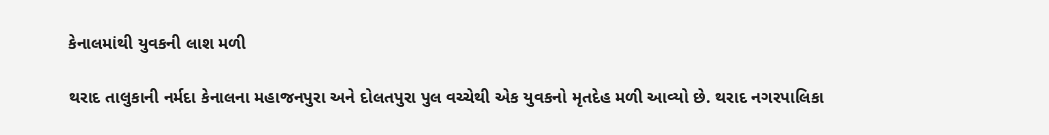કેનાલમાંથી યુવકની લાશ મળી

થરાદ તાલુકાની નર્મદા કેનાલના મહાજનપુરા અને દોલતપુરા પુલ વચ્ચેથી એક યુવકનો મૃતદેહ મળી આવ્યો છે. થરાદ નગરપાલિકા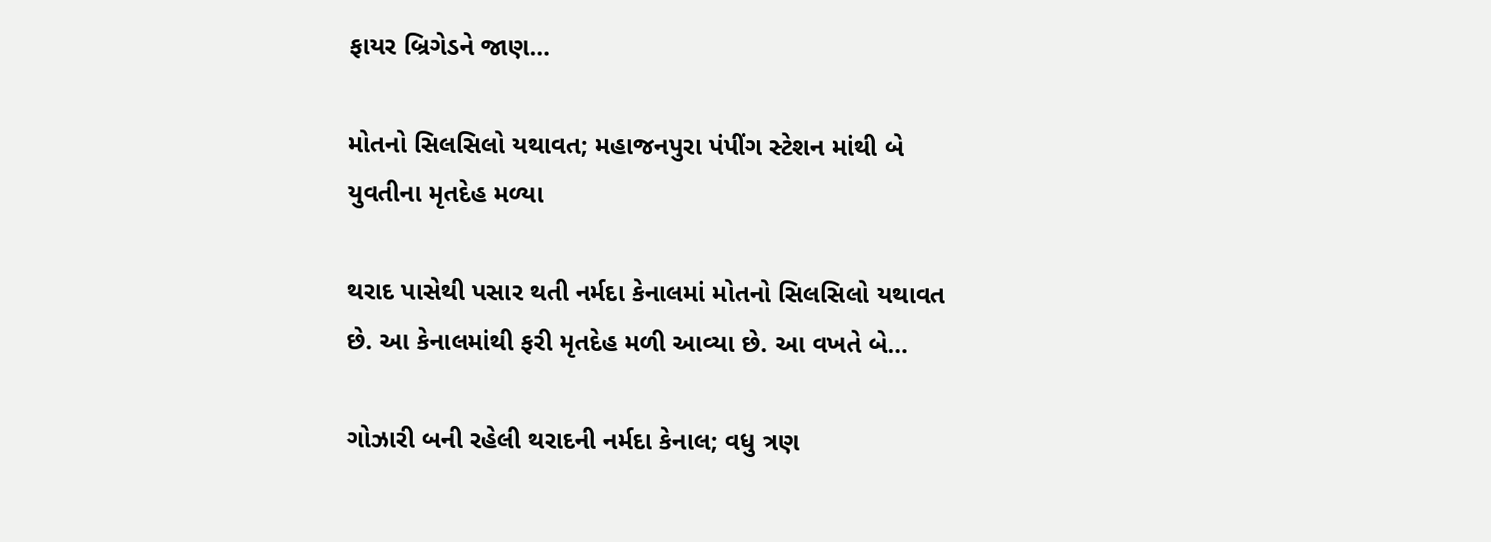ફાયર બ્રિગેડને જાણ…

મોતનો સિલસિલો યથાવત; મહાજનપુરા પંપીંગ સ્ટેશન માંથી બે યુવતીના મૃતદેહ મળ્યા

થરાદ પાસેથી પસાર થતી નર્મદા કેનાલમાં મોતનો સિલસિલો યથાવત છે. આ કેનાલમાંથી ફરી મૃતદેહ મળી આવ્યા છે. આ વખતે બે…

ગોઝારી બની રહેલી થરાદની નર્મદા કેનાલ; વધુ ત્રણ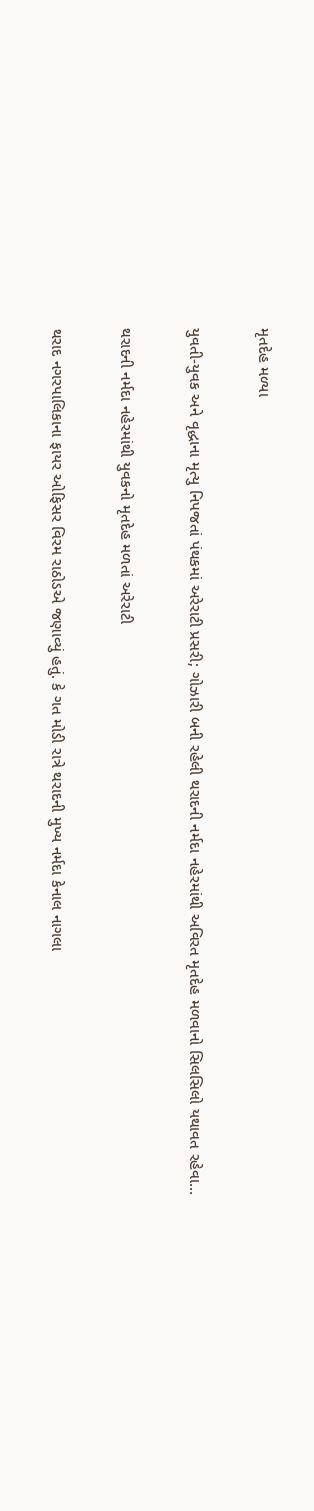મૃતદેહ મળ્યા

યુવતી-યુવક અને વૃદ્ધાના મૃત્યુ નિપજતાં પંથકમાં અરેરાટી પ્રસરી; ગોઝારી બની રહેલી થરાદની નર્મદા નહેરમાંથી અવિરત મૃતદેહ મળવાનો સિલસિલો યથાવત રહેવા…

થરાદની નર્મદા નહેરમાંથી યુવકનો મૃતદેહ મળતાં અરેરાટી

થરાદ નગરપાલિકાના ફાયર ઓફિસર વિરમ રાઠોડએ જણાવ્યું હતું. કે ગત મોડી રાત્રે થરાદની મુખ્ય નર્મદા કેનાલ નાગલા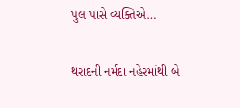પુલ પાસે વ્યક્તિએ…

થરાદની નર્મદા નહેરમાંથી બે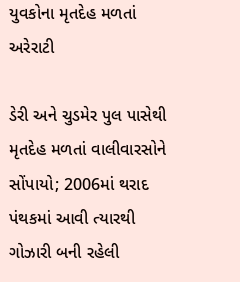યુવકોના મૃતદેહ મળતાં અરેરાટી

ડેરી અને ચુડમેર પુલ પાસેથી મૃતદેહ મળતાં વાલીવારસોને સોંપાયો; 2006માં થરાદ પંથકમાં આવી ત્યારથી ગોઝારી બની રહેલી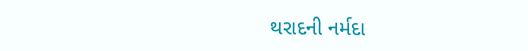થરાદની નર્મદા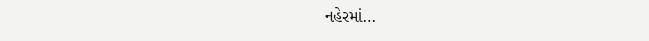નહેરમાં…